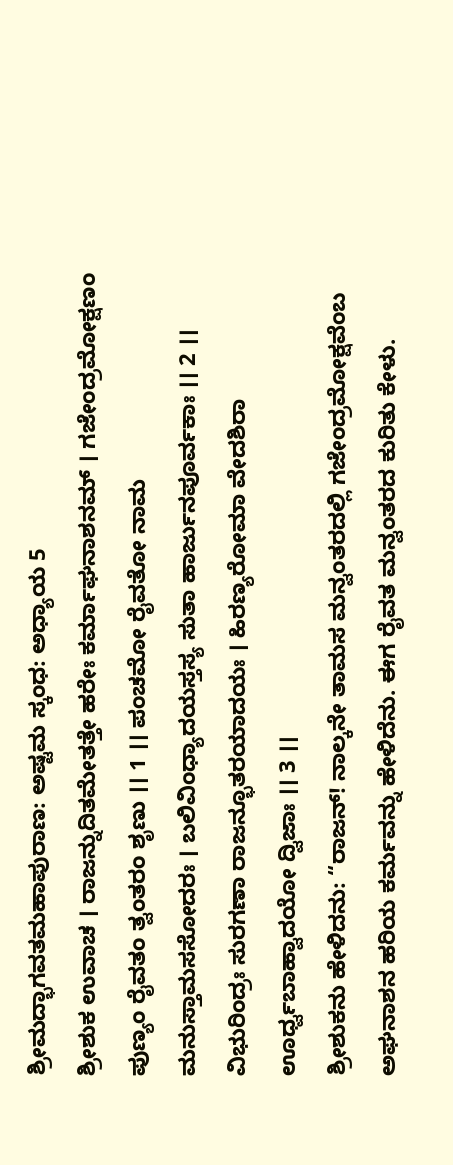ಶ್ರೀಮದ್ಭಾಗವತಮಹಾಪುರಾಣ: ಅಷ್ಟಮ ಸ್ಕಂಧ: ಅಧ್ಯಾಯ 5
ಶ್ರೀಶುಕ ಉವಾಚ । ರಾಜನ್ನುದಿತಮೇತತ್ತೇ ಹರೇಃ ಕರ್ಮಾಘನಾಶನಮ್ । ಗಜೇಂದ್ರಮೋಕ್ಷಣಂ ಪುಣ್ಯಂ ರೈವತಂ ತ್ವಂತರಂ ಶೃಣು ।। 1 ।। ಪಂಚಮೋ ರೈವತೋ ನಾಮ ಮನುಸ್ತಾಮಸಸೋದರಃ । ಬಲಿವಿಂಧ್ಯಾದಯಸ್ತಸ್ಯ ಸುತಾ ಹಾರ್ಜುನಪೂರ್ವಕಾಃ ।। 2 ।। ವಿಭುರಿಂದ್ರಃ ಸುರಗಣಾ ರಾಜನ್ಭೂತರಯಾದಯಃ । ಹಿರಣ್ಯರೋಮಾ ವೇದಶಿರಾ ಊರ್ಧ್ವಬಾಹ್ವಾದಯೋ ದ್ವಿಜಾಃ ।। 3 ।।
ಶ್ರೀಶುಕನು ಹೇಳಿದನು: “ರಾಜನ್! ನಾಲ್ಕನೇ ತಾಮಸ ಮನ್ವಂತರದಲ್ಲಿ ಗಜೇಂದ್ರಮೋಕ್ಷವೆಂಬ ಅಘನಾಶನ ಹರಿಯ ಕರ್ಮವನ್ನು ಹೇಳಿದೆನು. ಈಗ ರೈವತ ಮನ್ವಂತರದ ಕುರಿತು ಕೇಳು.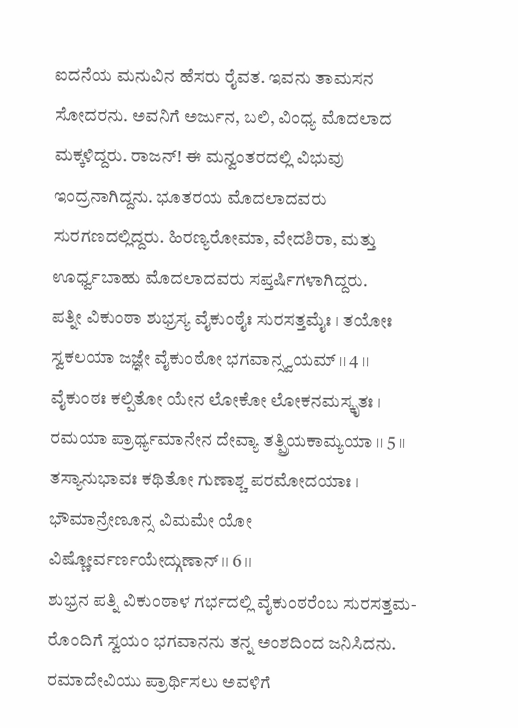ಐದನೆಯ ಮನುವಿನ ಹೆಸರು ರೈವತ. ಇವನು ತಾಮಸನ ಸೋದರನು. ಅವನಿಗೆ ಅರ್ಜುನ, ಬಲಿ, ವಿಂಧ್ಯ ಮೊದಲಾದ ಮಕ್ಕಳಿದ್ದರು. ರಾಜನ್! ಈ ಮನ್ವಂತರದಲ್ಲಿ ವಿಭುವು ಇಂದ್ರನಾಗಿದ್ದನು. ಭೂತರಯ ಮೊದಲಾದವರು ಸುರಗಣದಲ್ಲಿದ್ದರು. ಹಿರಣ್ಯರೋಮಾ, ವೇದಶಿರಾ, ಮತ್ತು ಊರ್ಧ್ವಬಾಹು ಮೊದಲಾದವರು ಸಪ್ತರ್ಷಿಗಳಾಗಿದ್ದರು.
ಪತ್ನೀ ವಿಕುಂಠಾ ಶುಭ್ರಸ್ಯ ವೈಕುಂಠೈಃ ಸುರಸತ್ತಮೈಃ । ತಯೋಃ ಸ್ವಕಲಯಾ ಜಜ್ಞೇ ವೈಕುಂಠೋ ಭಗವಾನ್ಸ್ವಯಮ್ ।। 4 ।। ವೈಕುಂಠಃ ಕಲ್ಪಿತೋ ಯೇನ ಲೋಕೋ ಲೋಕನಮಸ್ಕೃತಃ । ರಮಯಾ ಪ್ರಾರ್ಥ್ಯಮಾನೇನ ದೇವ್ಯಾ ತತ್ಪ್ರಿಯಕಾಮ್ಯಯಾ ।। 5 ।। ತಸ್ಯಾನುಭಾವಃ ಕಥಿತೋ ಗುಣಾಶ್ಚ ಪರಮೋದಯಾಃ । ಭೌಮಾನ್ರೇಣೂನ್ಸ ವಿಮಮೇ ಯೋ ವಿಷ್ಣೋರ್ವರ್ಣಯೇದ್ಗುಣಾನ್ ।। 6 ।।
ಶುಭ್ರನ ಪತ್ನಿ ವಿಕುಂಠಾಳ ಗರ್ಭದಲ್ಲಿ ವೈಕುಂಠರೆಂಬ ಸುರಸತ್ತಮ-ರೊಂದಿಗೆ ಸ್ವಯಂ ಭಗವಾನನು ತನ್ನ ಅಂಶದಿಂದ ಜನಿಸಿದನು. ರಮಾದೇವಿಯು ಪ್ರಾರ್ಥಿಸಲು ಅವಳಿಗೆ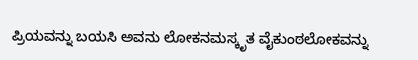ಪ್ರಿಯವನ್ನು ಬಯಸಿ ಅವನು ಲೋಕನಮಸ್ಕೃತ ವೈಕುಂಠಲೋಕವನ್ನು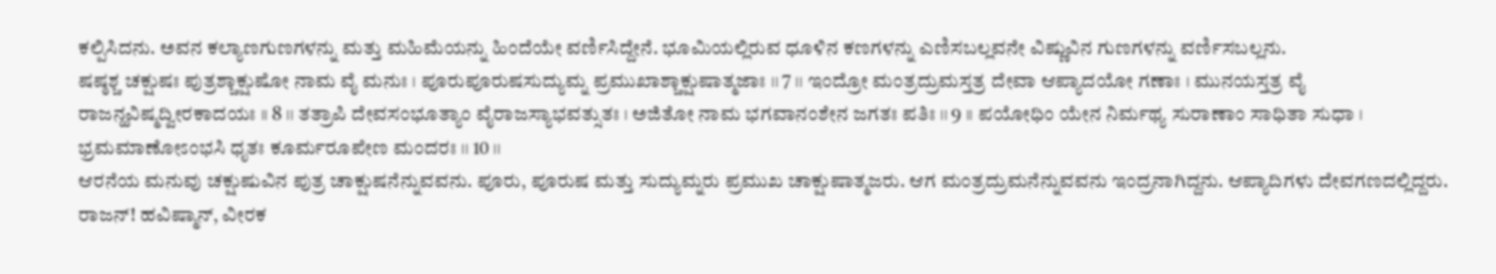ಕಲ್ಪಿಸಿದನು. ಅವನ ಕಲ್ಯಾಣಗುಣಗಳನ್ನು ಮತ್ತು ಮಹಿಮೆಯನ್ನು ಹಿಂದೆಯೇ ವರ್ಣಿಸಿದ್ದೇನೆ. ಭೂಮಿಯಲ್ಲಿರುವ ಧೂಳಿನ ಕಣಗಳನ್ನು ಎಣಿಸಬಲ್ಲವನೇ ವಿಷ್ಣುವಿನ ಗುಣಗಳನ್ನು ವರ್ಣಿಸಬಲ್ಲನು.
ಷಷ್ಠಶ್ಚ ಚಕ್ಷುಷಃ ಪುತ್ರಶ್ಚಾಕ್ಷುಷೋ ನಾಮ ವೈ ಮನುಃ । ಪೂರುಪೂರುಷಸುದ್ಯುಮ್ನ ಪ್ರಮುಖಾಶ್ಚಾಕ್ಷುಷಾತ್ಮಜಾಃ ।। 7 ।। ಇಂದ್ರೋ ಮಂತ್ರದ್ರುಮಸ್ತತ್ರ ದೇವಾ ಆಪ್ಯಾದಯೋ ಗಣಾಃ । ಮುನಯಸ್ತತ್ರ ವೈ ರಾಜನ್ಹವಿಷ್ಮದ್ವೀರಕಾದಯಃ ।। 8 ।। ತತ್ರಾಪಿ ದೇವಸಂಭೂತ್ಯಾಂ ವೈರಾಜಸ್ಯಾಭವತ್ಸುತಃ । ಅಜಿತೋ ನಾಮ ಭಗವಾನಂಶೇನ ಜಗತಃ ಪತಿಃ ।। 9 ।। ಪಯೋಧಿಂ ಯೇನ ನಿರ್ಮಥ್ಯ ಸುರಾಣಾಂ ಸಾಧಿತಾ ಸುಧಾ । ಭ್ರಮಮಾಣೋಽಂಭಸಿ ಧೃತಃ ಕೂರ್ಮರೂಪೇಣ ಮಂದರಃ ।। 10 ।।
ಆರನೆಯ ಮನುವು ಚಕ್ಷುಷುವಿನ ಪುತ್ರ ಚಾಕ್ಷುಷನೆನ್ನುವವನು. ಪೂರು, ಪೂರುಷ ಮತ್ತು ಸುದ್ಯುಮ್ನರು ಪ್ರಮುಖ ಚಾಕ್ಷುಷಾತ್ಮಜರು. ಆಗ ಮಂತ್ರದ್ರುಮನೆನ್ನುವವನು ಇಂದ್ರನಾಗಿದ್ದನು. ಆಪ್ಯಾದಿಗಳು ದೇವಗಣದಲ್ಲಿದ್ದರು. ರಾಜನ್! ಹವಿಷ್ಮಾನ್, ವೀರಕ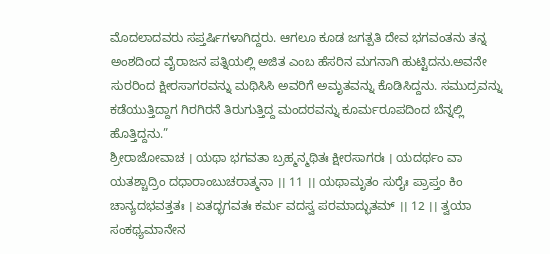ಮೊದಲಾದವರು ಸಪ್ತರ್ಷಿಗಳಾಗಿದ್ದರು. ಆಗಲೂ ಕೂಡ ಜಗತ್ಪತಿ ದೇವ ಭಗವಂತನು ತನ್ನ ಅಂಶದಿಂದ ವೈರಾಜನ ಪತ್ನಿಯಲ್ಲಿ ಅಜಿತ ಎಂಬ ಹೆಸರಿನ ಮಗನಾಗಿ ಹುಟ್ಟಿದನು.ಅವನೇ ಸುರರಿಂದ ಕ್ಷೀರಸಾಗರವನ್ನು ಮಥಿಸಿಸಿ ಅವರಿಗೆ ಅಮೃತವನ್ನು ಕೊಡಿಸಿದ್ದನು. ಸಮುದ್ರವನ್ನು ಕಡೆಯುತ್ತಿದ್ದಾಗ ಗಿರಗಿರನೆ ತಿರುಗುತ್ತಿದ್ದ ಮಂದರವನ್ನು ಕೂರ್ಮರೂಪದಿಂದ ಬೆನ್ನಲ್ಲಿ ಹೊತ್ತಿದ್ದನು.”
ಶ್ರೀರಾಜೋವಾಚ । ಯಥಾ ಭಗವತಾ ಬ್ರಹ್ಮನ್ಮಥಿತಃ ಕ್ಷೀರಸಾಗರಃ । ಯದರ್ಥಂ ವಾ ಯತಶ್ಚಾದ್ರಿಂ ದಧಾರಾಂಬುಚರಾತ್ಮನಾ ।। 11 ।। ಯಥಾಮೃತಂ ಸುರೈಃ ಪ್ರಾಪ್ತಂ ಕಿಂ ಚಾನ್ಯದಭವತ್ತತಃ । ಏತದ್ಭಗವತಃ ಕರ್ಮ ವದಸ್ವ ಪರಮಾದ್ಭುತಮ್ ।। 12 ।। ತ್ವಯಾ ಸಂಕಥ್ಯಮಾನೇನ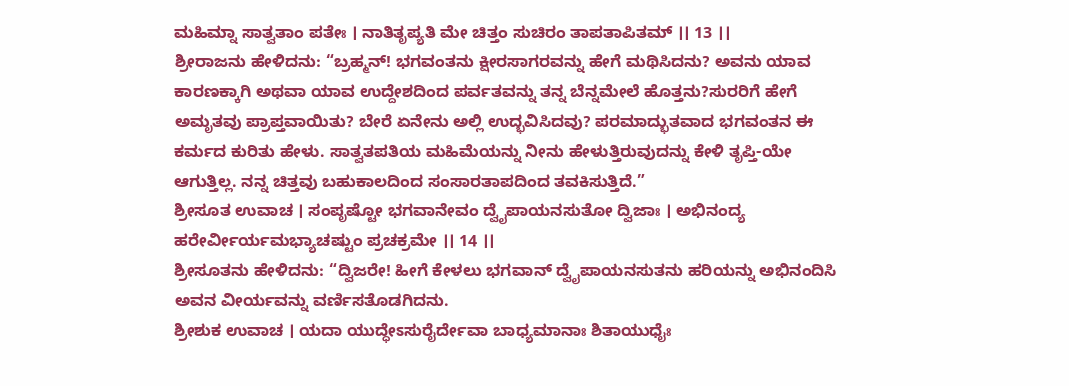ಮಹಿಮ್ನಾ ಸಾತ್ವತಾಂ ಪತೇಃ । ನಾತಿತೃಪ್ಯತಿ ಮೇ ಚಿತ್ತಂ ಸುಚಿರಂ ತಾಪತಾಪಿತಮ್ ।। 13 ।।
ಶ್ರೀರಾಜನು ಹೇಳಿದನು: “ಬ್ರಹ್ಮನ್! ಭಗವಂತನು ಕ್ಷೀರಸಾಗರವನ್ನು ಹೇಗೆ ಮಥಿಸಿದನು? ಅವನು ಯಾವ ಕಾರಣಕ್ಕಾಗಿ ಅಥವಾ ಯಾವ ಉದ್ದೇಶದಿಂದ ಪರ್ವತವನ್ನು ತನ್ನ ಬೆನ್ನಮೇಲೆ ಹೊತ್ತನು?ಸುರರಿಗೆ ಹೇಗೆ ಅಮೃತವು ಪ್ರಾಪ್ತವಾಯಿತು? ಬೇರೆ ಏನೇನು ಅಲ್ಲಿ ಉದ್ಭವಿಸಿದವು? ಪರಮಾದ್ಭುತವಾದ ಭಗವಂತನ ಈ ಕರ್ಮದ ಕುರಿತು ಹೇಳು. ಸಾತ್ವತಪತಿಯ ಮಹಿಮೆಯನ್ನು ನೀನು ಹೇಳುತ್ತಿರುವುದನ್ನು ಕೇಳಿ ತೃಪ್ತಿ-ಯೇ ಆಗುತ್ತಿಲ್ಲ. ನನ್ನ ಚಿತ್ತವು ಬಹುಕಾಲದಿಂದ ಸಂಸಾರತಾಪದಿಂದ ತವಕಿಸುತ್ತಿದೆ.”
ಶ್ರೀಸೂತ ಉವಾಚ । ಸಂಪೃಷ್ಟೋ ಭಗವಾನೇವಂ ದ್ವೈಪಾಯನಸುತೋ ದ್ವಿಜಾಃ । ಅಭಿನಂದ್ಯ ಹರೇರ್ವೀರ್ಯಮಭ್ಯಾಚಷ್ಟುಂ ಪ್ರಚಕ್ರಮೇ ।। 14 ।।
ಶ್ರೀಸೂತನು ಹೇಳಿದನು: “ದ್ವಿಜರೇ! ಹೀಗೆ ಕೇಳಲು ಭಗವಾನ್ ದ್ವೈಪಾಯನಸುತನು ಹರಿಯನ್ನು ಅಭಿನಂದಿಸಿ ಅವನ ವೀರ್ಯವನ್ನು ವರ್ಣಿಸತೊಡಗಿದನು.
ಶ್ರೀಶುಕ ಉವಾಚ । ಯದಾ ಯುದ್ಧೇಽಸುರೈರ್ದೇವಾ ಬಾಧ್ಯಮಾನಾಃ ಶಿತಾಯುಧೈಃ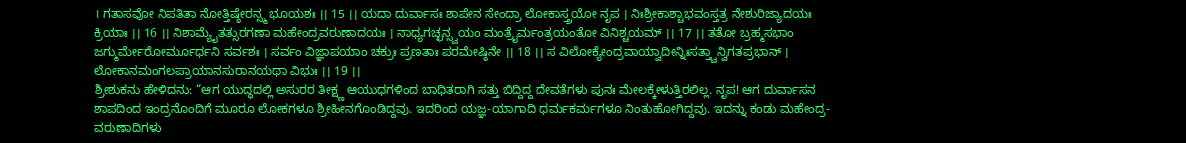। ಗತಾಸವೋ ನಿಪತಿತಾ ನೋತ್ತಿಷ್ಠೇರನ್ಸ್ಮ ಭೂಯಶಃ ।। 15 ।। ಯದಾ ದುರ್ವಾಸಃ ಶಾಪೇನ ಸೇಂದ್ರಾ ಲೋಕಾಸ್ತ್ರಯೋ ನೃಪ । ನಿಃಶ್ರೀಕಾಶ್ಚಾಭವಂಸ್ತತ್ರ ನೇಶುರಿಜ್ಯಾದಯಃ ಕ್ರಿಯಾಃ ।। 16 ।। ನಿಶಾಮ್ಯೈತತ್ಸುರಗಣಾ ಮಹೇಂದ್ರವರುಣಾದಯಃ । ನಾಧ್ಯಗಚ್ಛನ್ಸ್ವಯಂ ಮಂತ್ರೈರ್ಮಂತ್ರಯಂತೋ ವಿನಿಶ್ಚಯಮ್ ।। 17 ।। ತತೋ ಬ್ರಹ್ಮಸಭಾಂ ಜಗ್ಮುರ್ಮೇರೋರ್ಮೂರ್ಧನಿ ಸರ್ವಶಃ । ಸರ್ವಂ ವಿಜ್ಞಾಪಯಾಂ ಚಕ್ರುಃ ಪ್ರಣತಾಃ ಪರಮೇಷ್ಠಿನೇ ।। 18 ।। ಸ ವಿಲೋಕ್ಯೇಂದ್ರವಾಯ್ವಾದೀನ್ನಿಃಸತ್ತ್ವಾನ್ವಿಗತಪ್ರಭಾನ್ । ಲೋಕಾನಮಂಗಲಪ್ರಾಯಾನಸುರಾನಯಥಾ ವಿಭುಃ ।। 19 ।।
ಶ್ರೀಶುಕನು ಹೇಳಿದನು: “ಆಗ ಯುದ್ಧದಲ್ಲಿ ಅಸುರರ ತೀಕ್ಷ್ಣ ಆಯುಧಗಳಿಂದ ಬಾಧಿತರಾಗಿ ಸತ್ತು ಬಿದ್ದಿದ್ದ ದೇವತೆಗಳು ಪುನಃ ಮೇಲಕ್ಕೇಳುತ್ತಿರಲಿಲ್ಲ. ನೃಪ! ಆಗ ದುರ್ವಾಸನ ಶಾಪದಿಂದ ಇಂದ್ರನೊಂದಿಗೆ ಮೂರೂ ಲೋಕಗಳೂ ಶ್ರೀಹೀನಗೊಂಡಿದ್ದವು. ಇದರಿಂದ ಯಜ್ಞ-ಯಾಗಾದಿ ಧರ್ಮಕರ್ಮಗಳೂ ನಿಂತುಹೋಗಿದ್ದವು. ಇದನ್ನು ಕಂಡು ಮಹೇಂದ್ರ-ವರುಣಾದಿಗಳು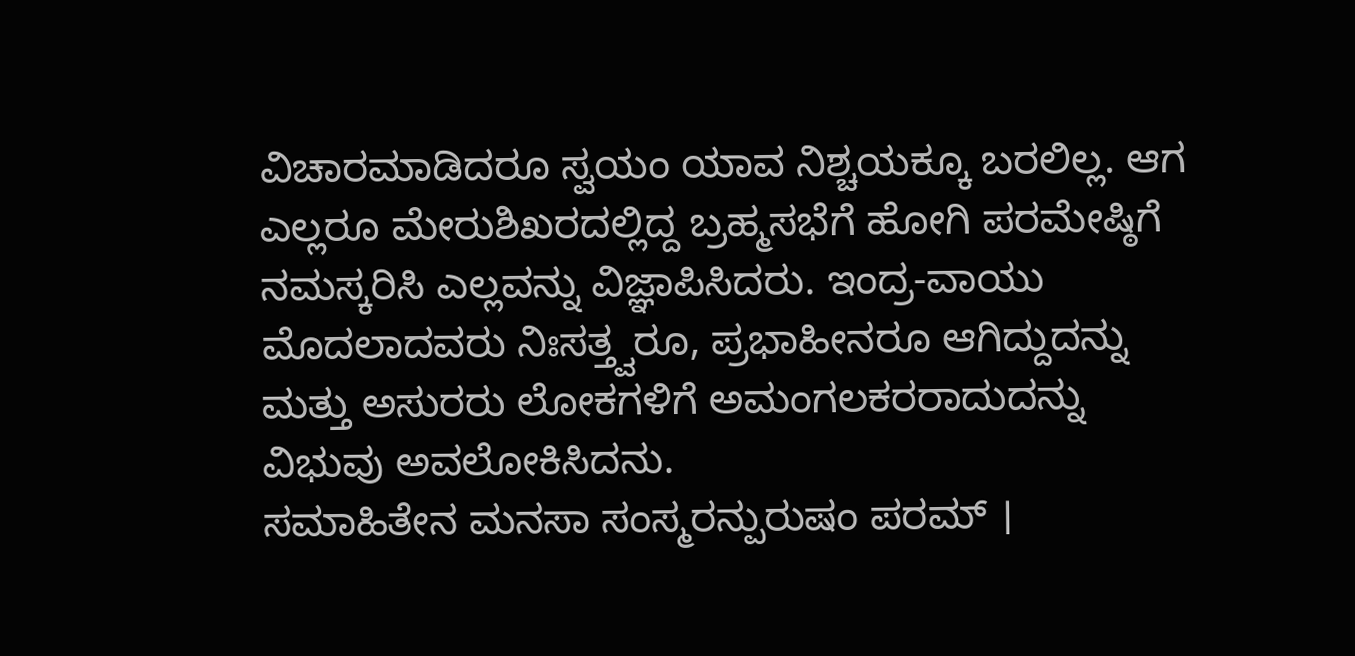ವಿಚಾರಮಾಡಿದರೂ ಸ್ವಯಂ ಯಾವ ನಿಶ್ಚಯಕ್ಕೂ ಬರಲಿಲ್ಲ. ಆಗ ಎಲ್ಲರೂ ಮೇರುಶಿಖರದಲ್ಲಿದ್ದ ಬ್ರಹ್ಮಸಭೆಗೆ ಹೋಗಿ ಪರಮೇಷ್ಠಿಗೆ ನಮಸ್ಕರಿಸಿ ಎಲ್ಲವನ್ನು ವಿಜ್ಞಾಪಿಸಿದರು. ಇಂದ್ರ-ವಾಯು ಮೊದಲಾದವರು ನಿಃಸತ್ತ್ವರೂ, ಪ್ರಭಾಹೀನರೂ ಆಗಿದ್ದುದನ್ನು ಮತ್ತು ಅಸುರರು ಲೋಕಗಳಿಗೆ ಅಮಂಗಲಕರರಾದುದನ್ನು ವಿಭುವು ಅವಲೋಕಿಸಿದನು.
ಸಮಾಹಿತೇನ ಮನಸಾ ಸಂಸ್ಮರನ್ಪುರುಷಂ ಪರಮ್ ।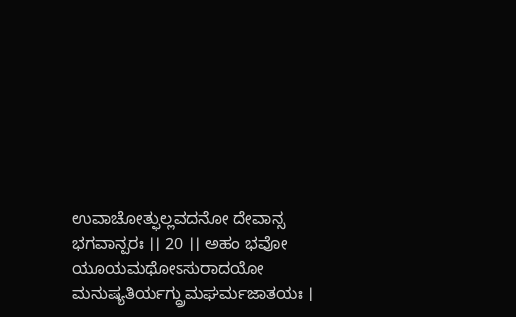ಉವಾಚೋತ್ಫುಲ್ಲವದನೋ ದೇವಾನ್ಸ ಭಗವಾನ್ಪರಃ ।। 20 ।। ಅಹಂ ಭವೋ ಯೂಯಮಥೋಽಸುರಾದಯೋ ಮನುಷ್ಯತಿರ್ಯಗ್ದ್ರುಮಘರ್ಮಜಾತಯಃ ।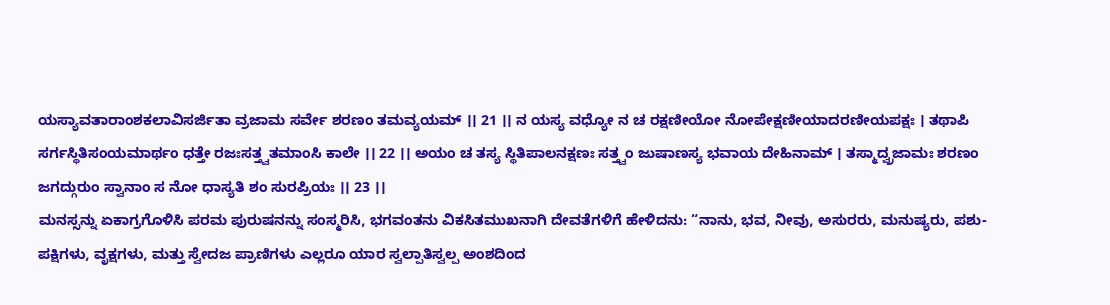ಯಸ್ಯಾವತಾರಾಂಶಕಲಾವಿಸರ್ಜಿತಾ ವ್ರಜಾಮ ಸರ್ವೇ ಶರಣಂ ತಮವ್ಯಯಮ್ ।। 21 ।। ನ ಯಸ್ಯ ವಧ್ಯೋ ನ ಚ ರಕ್ಷಣೀಯೋ ನೋಪೇಕ್ಷಣೀಯಾದರಣೀಯಪಕ್ಷಃ । ತಥಾಪಿ ಸರ್ಗಸ್ಥಿತಿಸಂಯಮಾರ್ಥಂ ಧತ್ತೇ ರಜಃಸತ್ತ್ವತಮಾಂಸಿ ಕಾಲೇ ।। 22 ।। ಅಯಂ ಚ ತಸ್ಯ ಸ್ಥಿತಿಪಾಲನಕ್ಷಣಃ ಸತ್ತ್ವಂ ಜುಷಾಣಸ್ಯ ಭವಾಯ ದೇಹಿನಾಮ್ । ತಸ್ಮಾದ್ವ್ರಜಾಮಃ ಶರಣಂ ಜಗದ್ಗುರುಂ ಸ್ವಾನಾಂ ಸ ನೋ ಧಾಸ್ಯತಿ ಶಂ ಸುರಪ್ರಿಯಃ ।। 23 ।।
ಮನಸ್ಸನ್ನು ಏಕಾಗ್ರಗೊಳಿಸಿ ಪರಮ ಪುರುಷನನ್ನು ಸಂಸ್ಮರಿಸಿ, ಭಗವಂತನು ವಿಕಸಿತಮುಖನಾಗಿ ದೇವತೆಗಳಿಗೆ ಹೇಳಿದನು: “ನಾನು, ಭವ, ನೀವು, ಅಸುರರು, ಮನುಷ್ಯರು, ಪಶು-ಪಕ್ಷಿಗಳು, ವೃಕ್ಷಗಳು, ಮತ್ತು ಸ್ವೇದಜ ಪ್ರಾಣಿಗಳು ಎಲ್ಲರೂ ಯಾರ ಸ್ವಲ್ಪಾತಿಸ್ವಲ್ಪ ಅಂಶದಿಂದ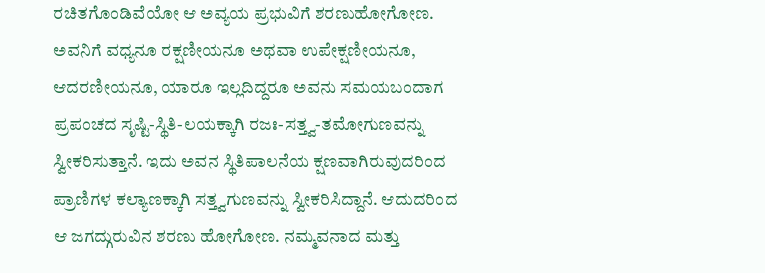ರಚಿತಗೊಂಡಿವೆಯೋ ಆ ಅವ್ಯಯ ಪ್ರಭುವಿಗೆ ಶರಣುಹೋಗೋಣ. ಅವನಿಗೆ ವಧ್ಯನೂ ರಕ್ಷಣೀಯನೂ ಅಥವಾ ಉಪೇಕ್ಷಣೀಯನೂ, ಆದರಣೀಯನೂ, ಯಾರೂ ಇಲ್ಲದಿದ್ದರೂ ಅವನು ಸಮಯಬಂದಾಗ ಪ್ರಪಂಚದ ಸೃಷ್ಟಿ-ಸ್ಥಿತಿ-ಲಯಕ್ಕಾಗಿ ರಜಃ-ಸತ್ತ್ವ-ತಮೋಗುಣವನ್ನು ಸ್ವೀಕರಿಸುತ್ತಾನೆ. ಇದು ಅವನ ಸ್ಥಿತಿಪಾಲನೆಯ ಕ್ಷಣವಾಗಿರುವುದರಿಂದ ಪ್ರಾಣಿಗಳ ಕಲ್ಯಾಣಕ್ಕಾಗಿ ಸತ್ತ್ವಗುಣವನ್ನು ಸ್ವೀಕರಿಸಿದ್ದಾನೆ. ಆದುದರಿಂದ ಆ ಜಗದ್ಗುರುವಿನ ಶರಣು ಹೋಗೋಣ. ನಮ್ಮವನಾದ ಮತ್ತು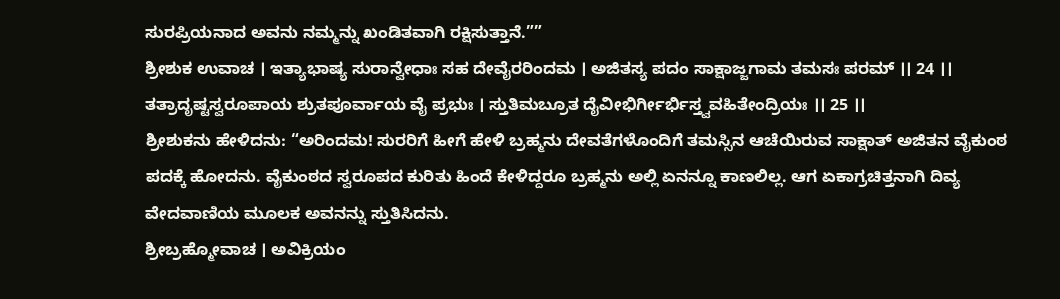ಸುರಪ್ರಿಯನಾದ ಅವನು ನಮ್ಮನ್ನು ಖಂಡಿತವಾಗಿ ರಕ್ಷಿಸುತ್ತಾನೆ.””
ಶ್ರೀಶುಕ ಉವಾಚ । ಇತ್ಯಾಭಾಷ್ಯ ಸುರಾನ್ವೇಧಾಃ ಸಹ ದೇವೈರರಿಂದಮ । ಅಜಿತಸ್ಯ ಪದಂ ಸಾಕ್ಷಾಜ್ಜಗಾಮ ತಮಸಃ ಪರಮ್ ।। 24 ।। ತತ್ರಾದೃಷ್ಟಸ್ವರೂಪಾಯ ಶ್ರುತಪೂರ್ವಾಯ ವೈ ಪ್ರಭುಃ । ಸ್ತುತಿಮಬ್ರೂತ ದೈವೀಭಿರ್ಗೀರ್ಭಿಸ್ತ್ವವಹಿತೇಂದ್ರಿಯಃ ।। 25 ।।
ಶ್ರೀಶುಕನು ಹೇಳಿದನು: “ಅರಿಂದಮ! ಸುರರಿಗೆ ಹೀಗೆ ಹೇಳಿ ಬ್ರಹ್ಮನು ದೇವತೆಗಳೊಂದಿಗೆ ತಮಸ್ಸಿನ ಆಚೆಯಿರುವ ಸಾಕ್ಷಾತ್ ಅಜಿತನ ವೈಕುಂಠ ಪದಕ್ಕೆ ಹೋದನು. ವೈಕುಂಠದ ಸ್ವರೂಪದ ಕುರಿತು ಹಿಂದೆ ಕೇಳಿದ್ದರೂ ಬ್ರಹ್ಮನು ಅಲ್ಲಿ ಏನನ್ನೂ ಕಾಣಲಿಲ್ಲ. ಆಗ ಏಕಾಗ್ರಚಿತ್ತನಾಗಿ ದಿವ್ಯ ವೇದವಾಣಿಯ ಮೂಲಕ ಅವನನ್ನು ಸ್ತುತಿಸಿದನು.
ಶ್ರೀಬ್ರಹ್ಮೋವಾಚ । ಅವಿಕ್ರಿಯಂ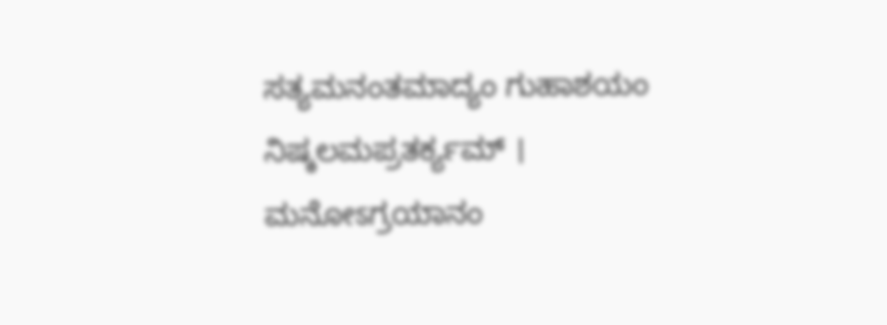ಸತ್ಯಮನಂತಮಾದ್ಯಂ ಗುಹಾಶಯಂ ನಿಷ್ಕಲಮಪ್ರತರ್ಕ್ಯಮ್ । ಮನೋಽಗ್ರಯಾನಂ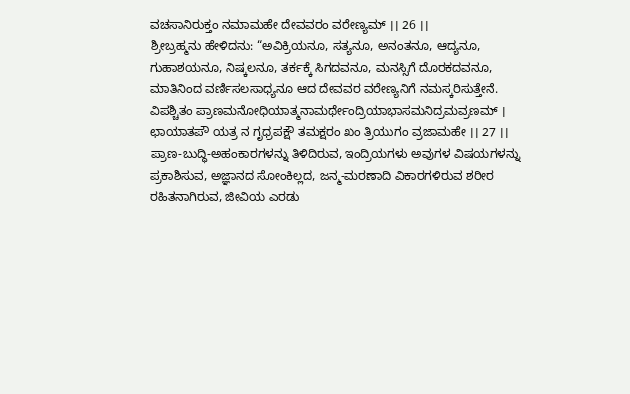ವಚಸಾನಿರುಕ್ತಂ ನಮಾಮಹೇ ದೇವವರಂ ವರೇಣ್ಯಮ್ ।। 26 ।।
ಶ್ರೀಬ್ರಹ್ಮನು ಹೇಳಿದನು: “ಅವಿಕ್ರಿಯನೂ, ಸತ್ಯನೂ, ಅನಂತನೂ, ಆದ್ಯನೂ, ಗುಹಾಶಯನೂ, ನಿಷ್ಕಲನೂ, ತರ್ಕಕ್ಕೆ ಸಿಗದವನೂ, ಮನಸ್ಸಿಗೆ ದೊರಕದವನೂ, ಮಾತಿನಿಂದ ವರ್ಣಿಸಲಸಾಧ್ಯನೂ ಆದ ದೇವವರ ವರೇಣ್ಯನಿಗೆ ನಮಸ್ಕರಿಸುತ್ತೇನೆ.
ವಿಪಶ್ಚಿತಂ ಪ್ರಾಣಮನೋಧಿಯಾತ್ಮನಾಮರ್ಥೇಂದ್ರಿಯಾಭಾಸಮನಿದ್ರಮವ್ರಣಮ್ । ಛಾಯಾತಪೌ ಯತ್ರ ನ ಗೃಧ್ರಪಕ್ಷೌ ತಮಕ್ಷರಂ ಖಂ ತ್ರಿಯುಗಂ ವ್ರಜಾಮಹೇ ।। 27 ।।
ಪ್ರಾಣ-ಬುದ್ಧಿ-ಅಹಂಕಾರಗಳನ್ನು ತಿಳಿದಿರುವ, ಇಂದ್ರಿಯಗಳು ಅವುಗಳ ವಿಷಯಗಳನ್ನು ಪ್ರಕಾಶಿಸುವ, ಅಜ್ಞಾನದ ಸೋಂಕಿಲ್ಲದ, ಜನ್ಮ-ಮರಣಾದಿ ವಿಕಾರಗಳಿರುವ ಶರೀರ ರಹಿತನಾಗಿರುವ, ಜೀವಿಯ ಎರಡು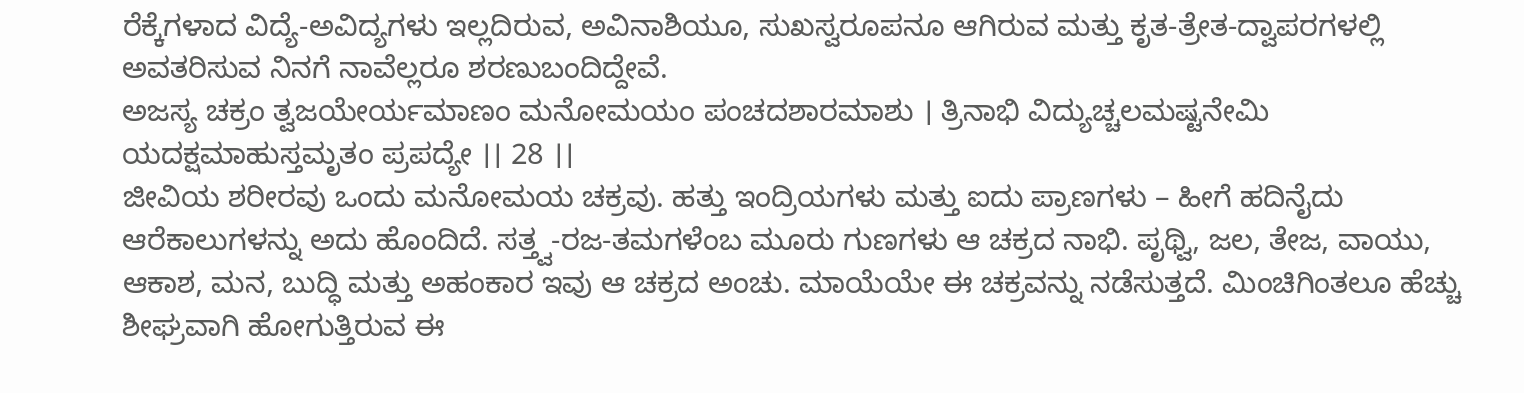ರೆಕ್ಕೆಗಳಾದ ವಿದ್ಯೆ-ಅವಿದ್ಯಗಳು ಇಲ್ಲದಿರುವ, ಅವಿನಾಶಿಯೂ, ಸುಖಸ್ವರೂಪನೂ ಆಗಿರುವ ಮತ್ತು ಕೃತ-ತ್ರೇತ-ದ್ವಾಪರಗಳಲ್ಲಿ ಅವತರಿಸುವ ನಿನಗೆ ನಾವೆಲ್ಲರೂ ಶರಣುಬಂದಿದ್ದೇವೆ.
ಅಜಸ್ಯ ಚಕ್ರಂ ತ್ವಜಯೇರ್ಯಮಾಣಂ ಮನೋಮಯಂ ಪಂಚದಶಾರಮಾಶು । ತ್ರಿನಾಭಿ ವಿದ್ಯುಚ್ಚಲಮಷ್ಟನೇಮಿ ಯದಕ್ಷಮಾಹುಸ್ತಮೃತಂ ಪ್ರಪದ್ಯೇ ।। 28 ।।
ಜೀವಿಯ ಶರೀರವು ಒಂದು ಮನೋಮಯ ಚಕ್ರವು. ಹತ್ತು ಇಂದ್ರಿಯಗಳು ಮತ್ತು ಐದು ಪ್ರಾಣಗಳು – ಹೀಗೆ ಹದಿನೈದು ಆರೆಕಾಲುಗಳನ್ನು ಅದು ಹೊಂದಿದೆ. ಸತ್ತ್ವ-ರಜ-ತಮಗಳೆಂಬ ಮೂರು ಗುಣಗಳು ಆ ಚಕ್ರದ ನಾಭಿ. ಪೃಥ್ವಿ, ಜಲ, ತೇಜ, ವಾಯು, ಆಕಾಶ, ಮನ, ಬುದ್ಧಿ ಮತ್ತು ಅಹಂಕಾರ ಇವು ಆ ಚಕ್ರದ ಅಂಚು. ಮಾಯೆಯೇ ಈ ಚಕ್ರವನ್ನು ನಡೆಸುತ್ತದೆ. ಮಿಂಚಿಗಿಂತಲೂ ಹೆಚ್ಚು ಶೀಘ್ರವಾಗಿ ಹೋಗುತ್ತಿರುವ ಈ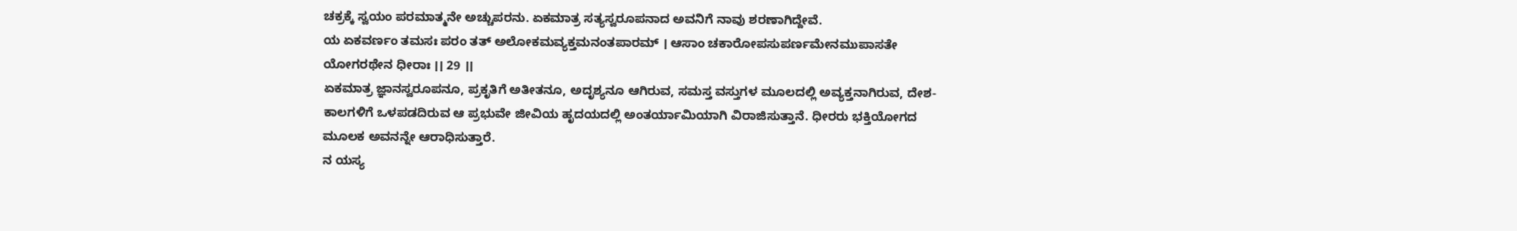ಚಕ್ರಕ್ಕೆ ಸ್ವಯಂ ಪರಮಾತ್ಮನೇ ಅಚ್ಚುಪರನು. ಏಕಮಾತ್ರ ಸತ್ಯಸ್ವರೂಪನಾದ ಅವನಿಗೆ ನಾವು ಶರಣಾಗಿದ್ದೇವೆ.
ಯ ಏಕವರ್ಣಂ ತಮಸಃ ಪರಂ ತತ್ ಅಲೋಕಮವ್ಯಕ್ತಮನಂತಪಾರಮ್ । ಆಸಾಂ ಚಕಾರೋಪಸುಪರ್ಣಮೇನಮುಪಾಸತೇ ಯೋಗರಥೇನ ಧೀರಾಃ ।। 29 ।।
ಏಕಮಾತ್ರ ಜ್ಞಾನಸ್ವರೂಪನೂ, ಪ್ರಕೃತಿಗೆ ಅತೀತನೂ, ಅದೃಶ್ಯನೂ ಆಗಿರುವ, ಸಮಸ್ತ ವಸ್ತುಗಳ ಮೂಲದಲ್ಲಿ ಅವ್ಯಕ್ತನಾಗಿರುವ, ದೇಶ-ಕಾಲಗಳಿಗೆ ಒಳಪಡದಿರುವ ಆ ಪ್ರಭುವೇ ಜೀವಿಯ ಹೃದಯದಲ್ಲಿ ಅಂತರ್ಯಾಮಿಯಾಗಿ ವಿರಾಜಿಸುತ್ತಾನೆ. ಧೀರರು ಭಕ್ತಿಯೋಗದ ಮೂಲಕ ಅವನನ್ನೇ ಆರಾಧಿಸುತ್ತಾರೆ.
ನ ಯಸ್ಯ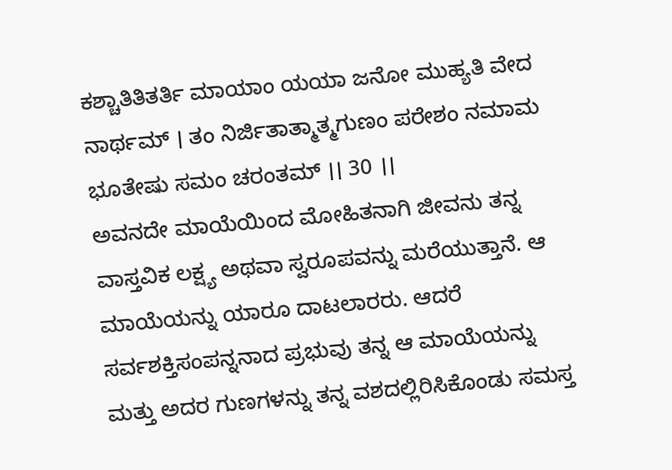ಕಶ್ಚಾತಿತಿತರ್ತಿ ಮಾಯಾಂ ಯಯಾ ಜನೋ ಮುಹ್ಯತಿ ವೇದ ನಾರ್ಥಮ್ । ತಂ ನಿರ್ಜಿತಾತ್ಮಾತ್ಮಗುಣಂ ಪರೇಶಂ ನಮಾಮ ಭೂತೇಷು ಸಮಂ ಚರಂತಮ್ ।। 30 ।।
ಅವನದೇ ಮಾಯೆಯಿಂದ ಮೋಹಿತನಾಗಿ ಜೀವನು ತನ್ನ ವಾಸ್ತವಿಕ ಲಕ್ಷ್ಯ ಅಥವಾ ಸ್ವರೂಪವನ್ನು ಮರೆಯುತ್ತಾನೆ. ಆ ಮಾಯೆಯನ್ನು ಯಾರೂ ದಾಟಲಾರರು. ಆದರೆ ಸರ್ವಶಕ್ತಿಸಂಪನ್ನನಾದ ಪ್ರಭುವು ತನ್ನ ಆ ಮಾಯೆಯನ್ನು ಮತ್ತು ಅದರ ಗುಣಗಳನ್ನು ತನ್ನ ವಶದಲ್ಲಿರಿಸಿಕೊಂಡು ಸಮಸ್ತ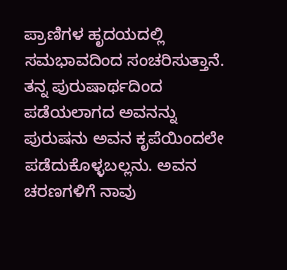ಪ್ರಾಣಿಗಳ ಹೃದಯದಲ್ಲಿ ಸಮಭಾವದಿಂದ ಸಂಚರಿಸುತ್ತಾನೆ. ತನ್ನ ಪುರುಷಾರ್ಥದಿಂದ ಪಡೆಯಲಾಗದ ಅವನನ್ನು ಪುರುಷನು ಅವನ ಕೃಪೆಯಿಂದಲೇ ಪಡೆದುಕೊಳ್ಳಬಲ್ಲನು. ಅವನ ಚರಣಗಳಿಗೆ ನಾವು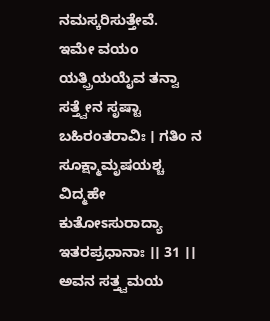ನಮಸ್ಕರಿಸುತ್ತೇವೆ.
ಇಮೇ ವಯಂ ಯತ್ಪ್ರಿಯಯೈವ ತನ್ವಾ ಸತ್ತ್ವೇನ ಸೃಷ್ಟಾ ಬಹಿರಂತರಾವಿಃ । ಗತಿಂ ನ ಸೂಕ್ಷ್ಮಾಮೃಷಯಶ್ಚ ವಿದ್ಮಹೇ ಕುತೋಽಸುರಾದ್ಯಾ ಇತರಪ್ರಧಾನಾಃ ।। 31 ।।
ಅವನ ಸತ್ತ್ವಮಯ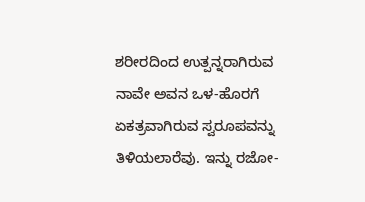ಶರೀರದಿಂದ ಉತ್ಪನ್ನರಾಗಿರುವ ನಾವೇ ಅವನ ಒಳ-ಹೊರಗೆ ಏಕತ್ರವಾಗಿರುವ ಸ್ವರೂಪವನ್ನು ತಿಳಿಯಲಾರೆವು. ಇನ್ನು ರಜೋ-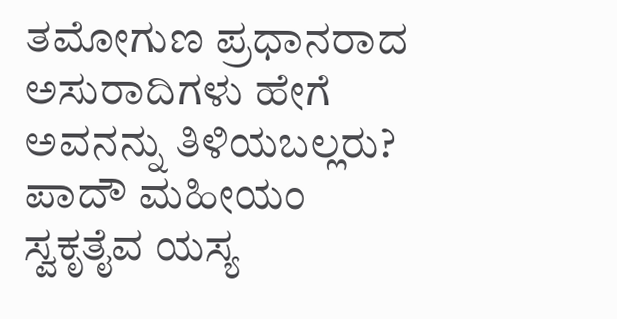ತಮೋಗುಣ ಪ್ರಧಾನರಾದ ಅಸುರಾದಿಗಳು ಹೇಗೆ ಅವನನ್ನು ತಿಳಿಯಬಲ್ಲರು?
ಪಾದೌ ಮಹೀಯಂ ಸ್ವಕೃತೈವ ಯಸ್ಯ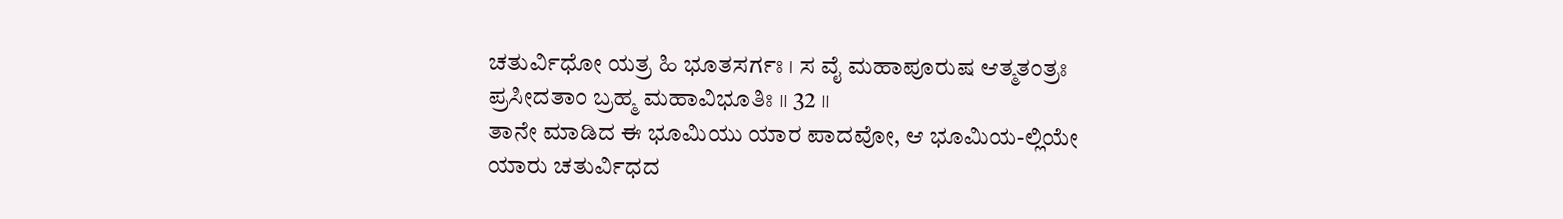ಚತುರ್ವಿಧೋ ಯತ್ರ ಹಿ ಭೂತಸರ್ಗಃ । ಸ ವೈ ಮಹಾಪೂರುಷ ಆತ್ಮತಂತ್ರಃ ಪ್ರಸೀದತಾಂ ಬ್ರಹ್ಮ ಮಹಾವಿಭೂತಿಃ ।। 32 ।।
ತಾನೇ ಮಾಡಿದ ಈ ಭೂಮಿಯು ಯಾರ ಪಾದವೋ, ಆ ಭೂಮಿಯ-ಲ್ಲಿಯೇ ಯಾರು ಚತುರ್ವಿಧದ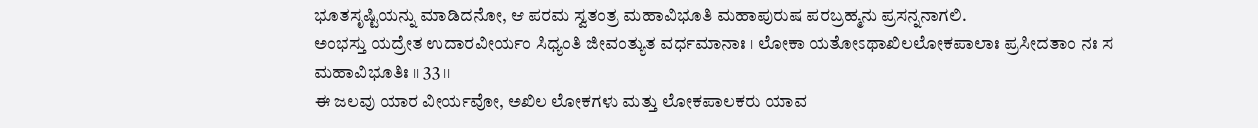ಭೂತಸೃಷ್ಟಿಯನ್ನು ಮಾಡಿದನೋ, ಆ ಪರಮ ಸ್ವತಂತ್ರ ಮಹಾವಿಭೂತಿ ಮಹಾಪುರುಷ ಪರಬ್ರಹ್ಮನು ಪ್ರಸನ್ನನಾಗಲಿ.
ಅಂಭಸ್ತು ಯದ್ರೇತ ಉದಾರವೀರ್ಯಂ ಸಿಧ್ಯಂತಿ ಜೀವಂತ್ಯುತ ವರ್ಧಮಾನಾಃ । ಲೋಕಾ ಯತೋಽಥಾಖಿಲಲೋಕಪಾಲಾಃ ಪ್ರಸೀದತಾಂ ನಃ ಸ ಮಹಾವಿಭೂತಿಃ ।। 33 ।।
ಈ ಜಲವು ಯಾರ ವೀರ್ಯವೋ, ಅಖಿಲ ಲೋಕಗಳು ಮತ್ತು ಲೋಕಪಾಲಕರು ಯಾವ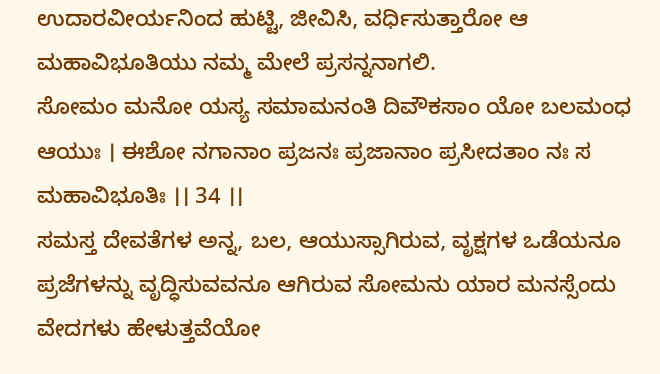ಉದಾರವೀರ್ಯನಿಂದ ಹುಟ್ಟಿ, ಜೀವಿಸಿ, ವರ್ಧಿಸುತ್ತಾರೋ ಆ ಮಹಾವಿಭೂತಿಯು ನಮ್ಮ ಮೇಲೆ ಪ್ರಸನ್ನನಾಗಲಿ.
ಸೋಮಂ ಮನೋ ಯಸ್ಯ ಸಮಾಮನಂತಿ ದಿವೌಕಸಾಂ ಯೋ ಬಲಮಂಧ ಆಯುಃ । ಈಶೋ ನಗಾನಾಂ ಪ್ರಜನಃ ಪ್ರಜಾನಾಂ ಪ್ರಸೀದತಾಂ ನಃ ಸ ಮಹಾವಿಭೂತಿಃ ।। 34 ।।
ಸಮಸ್ತ ದೇವತೆಗಳ ಅನ್ನ, ಬಲ, ಆಯುಸ್ಸಾಗಿರುವ, ವೃಕ್ಷಗಳ ಒಡೆಯನೂ ಪ್ರಜೆಗಳನ್ನು ವೃದ್ಧಿಸುವವನೂ ಆಗಿರುವ ಸೋಮನು ಯಾರ ಮನಸ್ಸೆಂದು ವೇದಗಳು ಹೇಳುತ್ತವೆಯೋ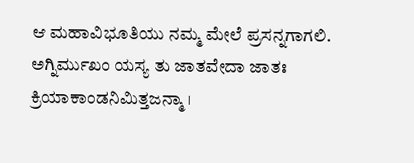ಆ ಮಹಾವಿಭೂತಿಯು ನಮ್ಮ ಮೇಲೆ ಪ್ರಸನ್ನಗಾಗಲಿ.
ಅಗ್ನಿರ್ಮುಖಂ ಯಸ್ಯ ತು ಜಾತವೇದಾ ಜಾತಃ ಕ್ರಿಯಾಕಾಂಡನಿಮಿತ್ತಜನ್ಮಾ ।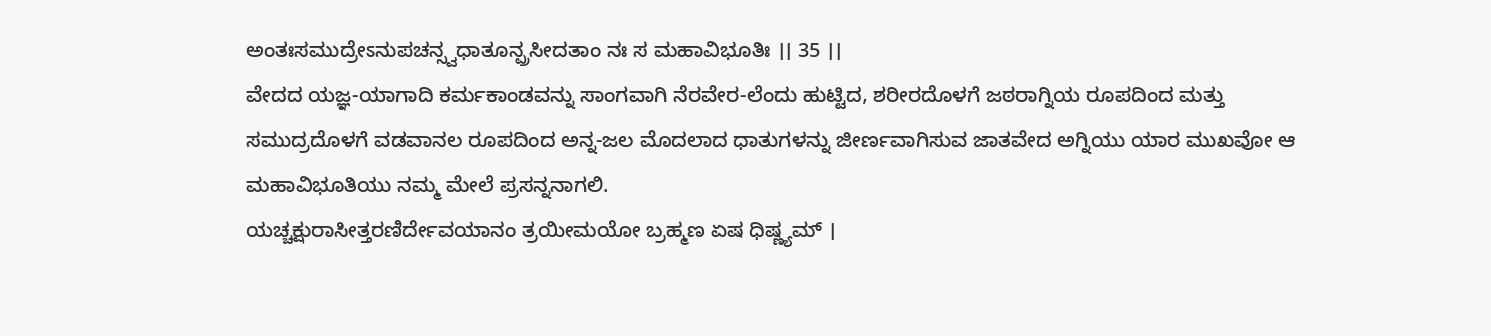ಅಂತಃಸಮುದ್ರೇಽನುಪಚನ್ಸ್ವಧಾತೂನ್ಪ್ರಸೀದತಾಂ ನಃ ಸ ಮಹಾವಿಭೂತಿಃ ।। 35 ।।
ವೇದದ ಯಜ್ಞ-ಯಾಗಾದಿ ಕರ್ಮಕಾಂಡವನ್ನು ಸಾಂಗವಾಗಿ ನೆರವೇರ-ಲೆಂದು ಹುಟ್ಟಿದ, ಶರೀರದೊಳಗೆ ಜಠರಾಗ್ನಿಯ ರೂಪದಿಂದ ಮತ್ತು ಸಮುದ್ರದೊಳಗೆ ವಡವಾನಲ ರೂಪದಿಂದ ಅನ್ನ-ಜಲ ಮೊದಲಾದ ಧಾತುಗಳನ್ನು ಜೀರ್ಣವಾಗಿಸುವ ಜಾತವೇದ ಅಗ್ನಿಯು ಯಾರ ಮುಖವೋ ಆ ಮಹಾವಿಭೂತಿಯು ನಮ್ಮ ಮೇಲೆ ಪ್ರಸನ್ನನಾಗಲಿ.
ಯಚ್ಚಕ್ಷುರಾಸೀತ್ತರಣಿರ್ದೇವಯಾನಂ ತ್ರಯೀಮಯೋ ಬ್ರಹ್ಮಣ ಏಷ ಧಿಷ್ಣ್ಯಮ್ ।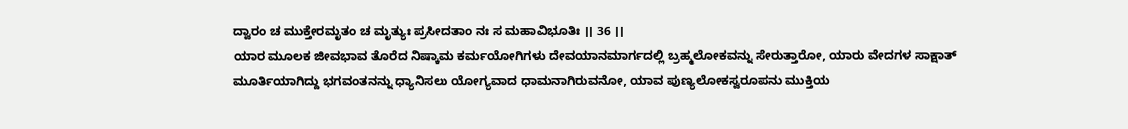ದ್ವಾರಂ ಚ ಮುಕ್ತೇರಮೃತಂ ಚ ಮೃತ್ಯುಃ ಪ್ರಸೀದತಾಂ ನಃ ಸ ಮಹಾವಿಭೂತಿಃ ।। 36 ।।
ಯಾರ ಮೂಲಕ ಜೀವಭಾವ ತೊರೆದ ನಿಷ್ಕಾಮ ಕರ್ಮಯೋಗಿಗಳು ದೇವಯಾನಮಾರ್ಗದಲ್ಲಿ ಬ್ರಹ್ಮಲೋಕವನ್ನು ಸೇರುತ್ತಾರೋ, ಯಾರು ವೇದಗಳ ಸಾಕ್ಷಾತ್ ಮೂರ್ತಿಯಾಗಿದ್ದು ಭಗವಂತನನ್ನು ಧ್ಯಾನಿಸಲು ಯೋಗ್ಯವಾದ ಧಾಮನಾಗಿರುವನೋ, ಯಾವ ಪುಣ್ಯಲೋಕಸ್ವರೂಪನು ಮುಕ್ತಿಯ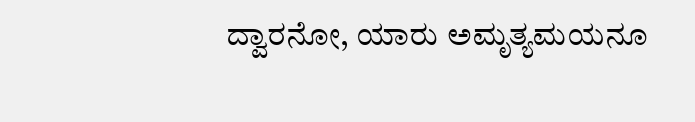ದ್ವಾರನೋ, ಯಾರು ಅಮೃತ್ಯಮಯನೂ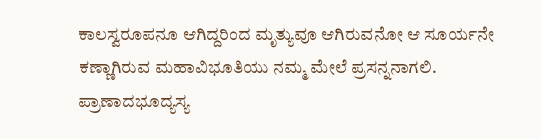ಕಾಲಸ್ವರೂಪನೂ ಆಗಿದ್ದರಿಂದ ಮೃತ್ಯುವೂ ಆಗಿರುವನೋ ಆ ಸೂರ್ಯನೇ ಕಣ್ಣಾಗಿರುವ ಮಹಾವಿಭೂತಿಯು ನಮ್ಮ ಮೇಲೆ ಪ್ರಸನ್ನನಾಗಲಿ.
ಪ್ರಾಣಾದಭೂದ್ಯಸ್ಯ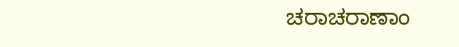ಚರಾಚರಾಣಾಂ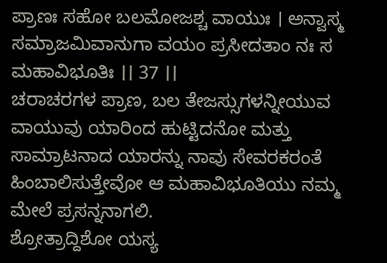ಪ್ರಾಣಃ ಸಹೋ ಬಲಮೋಜಶ್ಚ ವಾಯುಃ । ಅನ್ವಾಸ್ಮ ಸಮ್ರಾಜಮಿವಾನುಗಾ ವಯಂ ಪ್ರಸೀದತಾಂ ನಃ ಸ ಮಹಾವಿಭೂತಿಃ ।। 37 ।।
ಚರಾಚರಗಳ ಪ್ರಾಣ, ಬಲ ತೇಜಸ್ಸುಗಳನ್ನೀಯುವ ವಾಯುವು ಯಾರಿಂದ ಹುಟ್ಟಿದನೋ ಮತ್ತು ಸಾಮ್ರಾಟನಾದ ಯಾರನ್ನು ನಾವು ಸೇವರಕರಂತೆ ಹಿಂಬಾಲಿಸುತ್ತೇವೋ ಆ ಮಹಾವಿಭೂತಿಯು ನಮ್ಮ ಮೇಲೆ ಪ್ರಸನ್ನನಾಗಲಿ.
ಶ್ರೋತ್ರಾದ್ದಿಶೋ ಯಸ್ಯ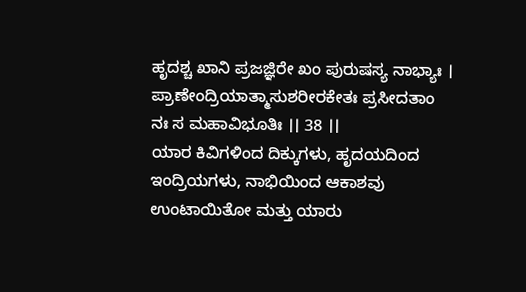ಹೃದಶ್ಚ ಖಾನಿ ಪ್ರಜಜ್ಞಿರೇ ಖಂ ಪುರುಷಸ್ಯ ನಾಭ್ಯಾಃ । ಪ್ರಾಣೇಂದ್ರಿಯಾತ್ಮಾಸುಶರೀರಕೇತಃ ಪ್ರಸೀದತಾಂ ನಃ ಸ ಮಹಾವಿಭೂತಿಃ ।। 38 ।।
ಯಾರ ಕಿವಿಗಳಿಂದ ದಿಕ್ಕುಗಳು, ಹೃದಯದಿಂದ ಇಂದ್ರಿಯಗಳು, ನಾಭಿಯಿಂದ ಆಕಾಶವು ಉಂಟಾಯಿತೋ ಮತ್ತು ಯಾರು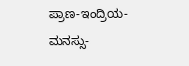ಪ್ರಾಣ-ಇಂದ್ರಿಯ-ಮನಸ್ಸು-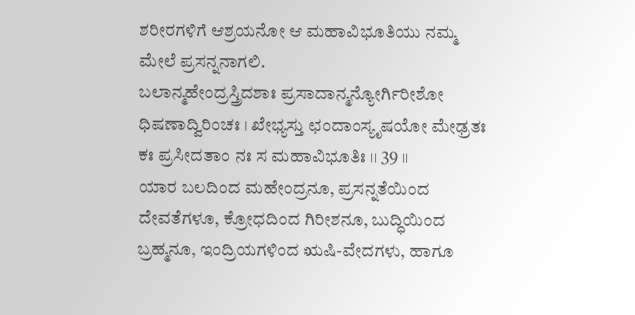ಶರೀರಗಳಿಗೆ ಆಶ್ರಯನೋ ಆ ಮಹಾವಿಭೂತಿಯು ನಮ್ಮ ಮೇಲೆ ಪ್ರಸನ್ನನಾಗಲಿ.
ಬಲಾನ್ಮಹೇಂದ್ರಸ್ತ್ರಿದಶಾಃ ಪ್ರಸಾದಾನ್ಮನ್ಯೋರ್ಗಿರೀಶೋ ಧಿಷಣಾದ್ವಿರಿಂಚಃ । ಖೇಭ್ಯಸ್ತು ಛಂದಾಂಸ್ಯೃಷಯೋ ಮೇಢ್ರತಃ ಕಃ ಪ್ರಸೀದತಾಂ ನಃ ಸ ಮಹಾವಿಭೂತಿಃ ।। 39 ।।
ಯಾರ ಬಲದಿಂದ ಮಹೇಂದ್ರನೂ, ಪ್ರಸನ್ನತೆಯಿಂದ ದೇವತೆಗಳೂ, ಕ್ರೋಧದಿಂದ ಗಿರೀಶನೂ, ಬುದ್ಧಿಯಿಂದ ಬ್ರಹ್ಮನೂ, ಇಂದ್ರಿಯಗಳಿಂದ ಋಷಿ-ವೇದಗಳು, ಹಾಗೂ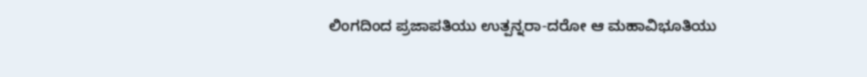ಲಿಂಗದಿಂದ ಪ್ರಜಾಪತಿಯು ಉತ್ಪನ್ನರಾ-ದರೋ ಆ ಮಹಾವಿಭೂತಿಯು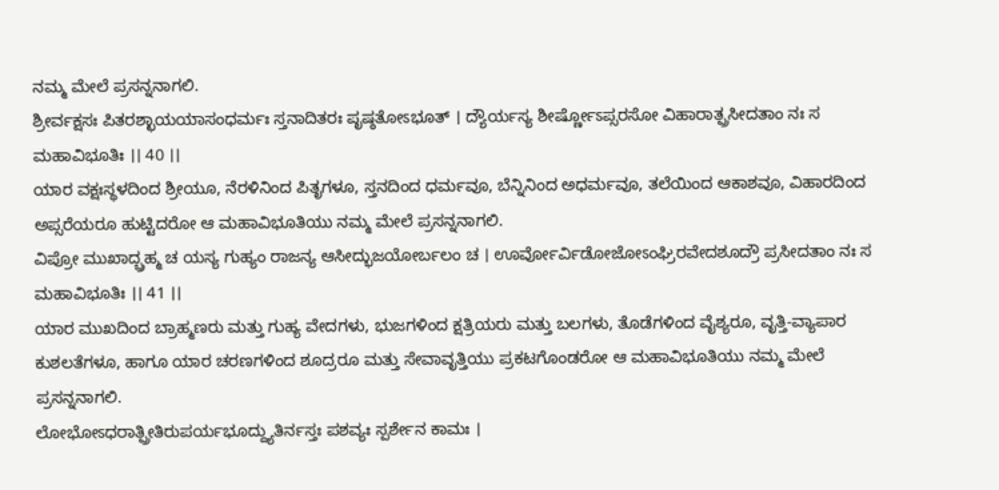ನಮ್ಮ ಮೇಲೆ ಪ್ರಸನ್ನನಾಗಲಿ.
ಶ್ರೀರ್ವಕ್ಷಸಃ ಪಿತರಶ್ಛಾಯಯಾಸಂಧರ್ಮಃ ಸ್ತನಾದಿತರಃ ಪೃಷ್ಠತೋಽಭೂತ್ । ದ್ಯೌರ್ಯಸ್ಯ ಶೀರ್ಷ್ಣೋಽಪ್ಸರಸೋ ವಿಹಾರಾತ್ಪ್ರಸೀದತಾಂ ನಃ ಸ ಮಹಾವಿಭೂತಿಃ ।। 40 ।।
ಯಾರ ವಕ್ಷಃಸ್ಥಳದಿಂದ ಶ್ರೀಯೂ, ನೆರಳಿನಿಂದ ಪಿತೃಗಳೂ, ಸ್ತನದಿಂದ ಧರ್ಮವೂ, ಬೆನ್ನಿನಿಂದ ಅಧರ್ಮವೂ, ತಲೆಯಿಂದ ಆಕಾಶವೂ, ವಿಹಾರದಿಂದ ಅಪ್ಸರೆಯರೂ ಹುಟ್ಟಿದರೋ ಆ ಮಹಾವಿಭೂತಿಯು ನಮ್ಮ ಮೇಲೆ ಪ್ರಸನ್ನನಾಗಲಿ.
ವಿಪ್ರೋ ಮುಖಾದ್ಬ್ರಹ್ಮ ಚ ಯಸ್ಯ ಗುಹ್ಯಂ ರಾಜನ್ಯ ಆಸೀದ್ಭುಜಯೋರ್ಬಲಂ ಚ । ಊರ್ವೋರ್ವಿಡೋಜೋಽಂಘ್ರಿರವೇದಶೂದ್ರೌ ಪ್ರಸೀದತಾಂ ನಃ ಸ ಮಹಾವಿಭೂತಿಃ ।। 41 ।।
ಯಾರ ಮುಖದಿಂದ ಬ್ರಾಹ್ಮಣರು ಮತ್ತು ಗುಹ್ಯ ವೇದಗಳು, ಭುಜಗಳಿಂದ ಕ್ಷತ್ರಿಯರು ಮತ್ತು ಬಲಗಳು, ತೊಡೆಗಳಿಂದ ವೈಶ್ಯರೂ, ವೃತ್ತಿ-ವ್ಯಾಪಾರ ಕುಶಲತೆಗಳೂ, ಹಾಗೂ ಯಾರ ಚರಣಗಳಿಂದ ಶೂದ್ರರೂ ಮತ್ತು ಸೇವಾವೃತ್ತಿಯು ಪ್ರಕಟಗೊಂಡರೋ ಆ ಮಹಾವಿಭೂತಿಯು ನಮ್ಮ ಮೇಲೆ ಪ್ರಸನ್ನನಾಗಲಿ.
ಲೋಭೋಽಧರಾತ್ಪ್ರೀತಿರುಪರ್ಯಭೂದ್ದ್ಯುತಿರ್ನಸ್ತಃ ಪಶವ್ಯಃ ಸ್ಪರ್ಶೇನ ಕಾಮಃ ।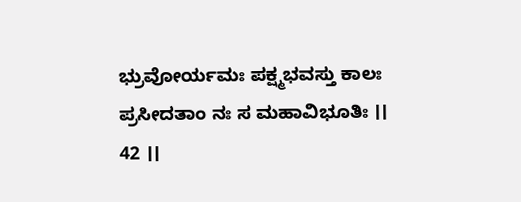ಭ್ರುವೋರ್ಯಮಃ ಪಕ್ಷ್ಮಭವಸ್ತು ಕಾಲಃ ಪ್ರಸೀದತಾಂ ನಃ ಸ ಮಹಾವಿಭೂತಿಃ ।। 42 ।।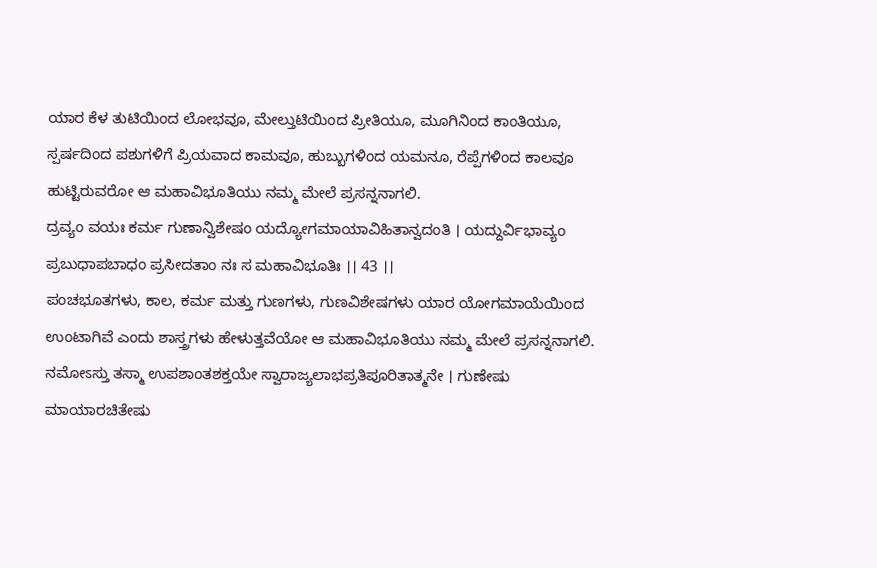ಯಾರ ಕೆಳ ತುಟಿಯಿಂದ ಲೋಭವೂ, ಮೇಲ್ತುಟಿಯಿಂದ ಪ್ರೀತಿಯೂ, ಮೂಗಿನಿಂದ ಕಾಂತಿಯೂ, ಸ್ಪರ್ಷದಿಂದ ಪಶುಗಳಿಗೆ ಪ್ರಿಯವಾದ ಕಾಮವೂ, ಹುಬ್ಬುಗಳಿಂದ ಯಮನೂ, ರೆಪ್ಪೆಗಳಿಂದ ಕಾಲವೂ ಹುಟ್ಟಿರುವರೋ ಆ ಮಹಾವಿಭೂತಿಯು ನಮ್ಮ ಮೇಲೆ ಪ್ರಸನ್ನನಾಗಲಿ.
ದ್ರವ್ಯಂ ವಯಃ ಕರ್ಮ ಗುಣಾನ್ವಿಶೇಷಂ ಯದ್ಯೋಗಮಾಯಾವಿಹಿತಾನ್ವದಂತಿ । ಯದ್ದುರ್ವಿಭಾವ್ಯಂ ಪ್ರಬುಧಾಪಬಾಧಂ ಪ್ರಸೀದತಾಂ ನಃ ಸ ಮಹಾವಿಭೂತಿಃ ।। 43 ।।
ಪಂಚಭೂತಗಳು, ಕಾಲ, ಕರ್ಮ ಮತ್ತು ಗುಣಗಳು, ಗುಣವಿಶೇಷಗಳು ಯಾರ ಯೋಗಮಾಯೆಯಿಂದ ಉಂಟಾಗಿವೆ ಎಂದು ಶಾಸ್ತ್ರಗಳು ಹೇಳುತ್ತವೆಯೋ ಆ ಮಹಾವಿಭೂತಿಯು ನಮ್ಮ ಮೇಲೆ ಪ್ರಸನ್ನನಾಗಲಿ.
ನಮೋಽಸ್ತು ತಸ್ಮಾ ಉಪಶಾಂತಶಕ್ತಯೇ ಸ್ವಾರಾಜ್ಯಲಾಭಪ್ರತಿಪೂರಿತಾತ್ಮನೇ । ಗುಣೇಷು ಮಾಯಾರಚಿತೇಷು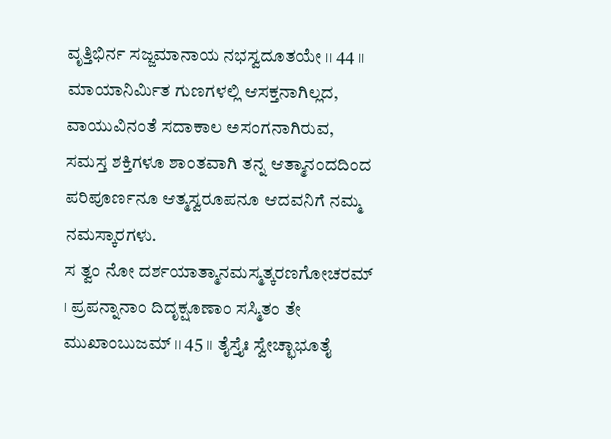ವೃತ್ತಿಭಿರ್ನ ಸಜ್ಜಮಾನಾಯ ನಭಸ್ವದೂತಯೇ ।। 44 ।।
ಮಾಯಾನಿರ್ಮಿತ ಗುಣಗಳಲ್ಲಿ ಆಸಕ್ತನಾಗಿಲ್ಲದ, ವಾಯುವಿನಂತೆ ಸದಾಕಾಲ ಅಸಂಗನಾಗಿರುವ, ಸಮಸ್ತ ಶಕ್ತಿಗಳೂ ಶಾಂತವಾಗಿ ತನ್ನ ಆತ್ಮಾನಂದದಿಂದ ಪರಿಪೂರ್ಣನೂ ಆತ್ಮಸ್ವರೂಪನೂ ಆದವನಿಗೆ ನಮ್ಮ ನಮಸ್ಕಾರಗಳು.
ಸ ತ್ವಂ ನೋ ದರ್ಶಯಾತ್ಮಾನಮಸ್ಮತ್ಕರಣಗೋಚರಮ್ । ಪ್ರಪನ್ನಾನಾಂ ದಿದೃಕ್ಷೂಣಾಂ ಸಸ್ಮಿತಂ ತೇ ಮುಖಾಂಬುಜಮ್ ।। 45 ।। ತೈಸ್ತೈಃ ಸ್ವೇಚ್ಛಾಭೂತೈ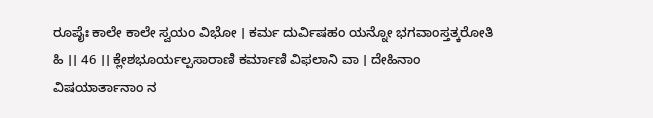ರೂಪೈಃ ಕಾಲೇ ಕಾಲೇ ಸ್ವಯಂ ವಿಭೋ । ಕರ್ಮ ದುರ್ವಿಷಹಂ ಯನ್ನೋ ಭಗವಾಂಸ್ತತ್ಕರೋತಿ ಹಿ ।। 46 ।। ಕ್ಲೇಶಭೂರ್ಯಲ್ಪಸಾರಾಣಿ ಕರ್ಮಾಣಿ ವಿಫಲಾನಿ ವಾ । ದೇಹಿನಾಂ ವಿಷಯಾರ್ತಾನಾಂ ನ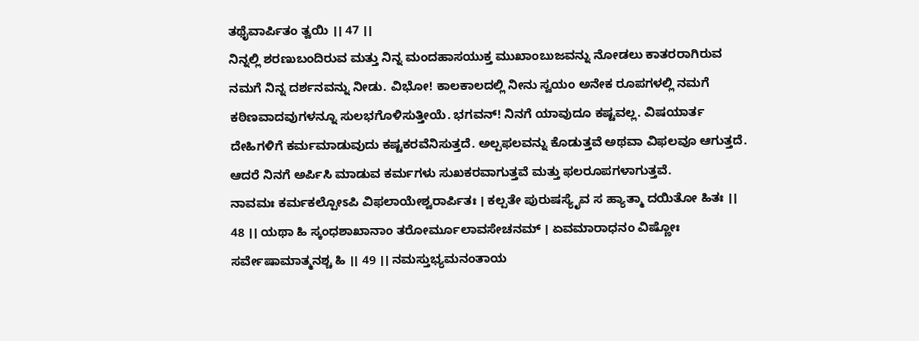ತಥೈವಾರ್ಪಿತಂ ತ್ವಯಿ ।। 47 ।।
ನಿನ್ನಲ್ಲಿ ಶರಣುಬಂದಿರುವ ಮತ್ತು ನಿನ್ನ ಮಂದಹಾಸಯುಕ್ತ ಮುಖಾಂಬುಜವನ್ನು ನೋಡಲು ಕಾತರರಾಗಿರುವ ನಮಗೆ ನಿನ್ನ ದರ್ಶನವನ್ನು ನೀಡು. ವಿಭೋ! ಕಾಲಕಾಲದಲ್ಲಿ ನೀನು ಸ್ವಯಂ ಅನೇಕ ರೂಪಗಳಲ್ಲಿ ನಮಗೆ ಕಠಿಣವಾದವುಗಳನ್ನೂ ಸುಲಭಗೊಳಿಸುತ್ತೀಯೆ. ಭಗವನ್! ನಿನಗೆ ಯಾವುದೂ ಕಷ್ಟವಲ್ಲ. ವಿಷಯಾರ್ತ ದೇಹಿಗಳಿಗೆ ಕರ್ಮಮಾಡುವುದು ಕಷ್ಟಕರವೆನಿಸುತ್ತದೆ. ಅಲ್ಪಫಲವನ್ನು ಕೊಡುತ್ತವೆ ಅಥವಾ ವಿಫಲವೂ ಆಗುತ್ತದೆ. ಆದರೆ ನಿನಗೆ ಅರ್ಪಿಸಿ ಮಾಡುವ ಕರ್ಮಗಳು ಸುಖಕರವಾಗುತ್ತವೆ ಮತ್ತು ಫಲರೂಪಗಳಾಗುತ್ತವೆ.
ನಾವಮಃ ಕರ್ಮಕಲ್ಪೋಽಪಿ ವಿಫಲಾಯೇಶ್ವರಾರ್ಪಿತಃ । ಕಲ್ಪತೇ ಪುರುಷಸ್ಯೈವ ಸ ಹ್ಯಾತ್ಮಾ ದಯಿತೋ ಹಿತಃ ।। 48 ।। ಯಥಾ ಹಿ ಸ್ಕಂಧಶಾಖಾನಾಂ ತರೋರ್ಮೂಲಾವಸೇಚನಮ್ । ಏವಮಾರಾಧನಂ ವಿಷ್ಣೋಃ ಸರ್ವೇಷಾಮಾತ್ಮನಶ್ಚ ಹಿ ।। 49 ।। ನಮಸ್ತುಭ್ಯಮನಂತಾಯ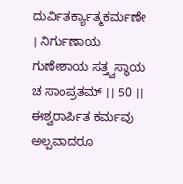ದುರ್ವಿತರ್ಕ್ಯಾತ್ಮಕರ್ಮಣೇ । ನಿರ್ಗುಣಾಯ ಗುಣೇಶಾಯ ಸತ್ತ್ವಸ್ಥಾಯ ಚ ಸಾಂಪ್ರತಮ್ ।। 50 ।।
ಈಶ್ವರಾರ್ಪಿತ ಕರ್ಮವು ಅಲ್ಪವಾದರೂ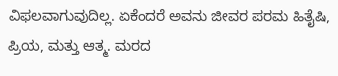ವಿಫಲವಾಗುವುದಿಲ್ಲ. ಏಕೆಂದರೆ ಅವನು ಜೀವರ ಪರಮ ಹಿತೈಷಿ, ಪ್ರಿಯ, ಮತ್ತು ಆತ್ಮ. ಮರದ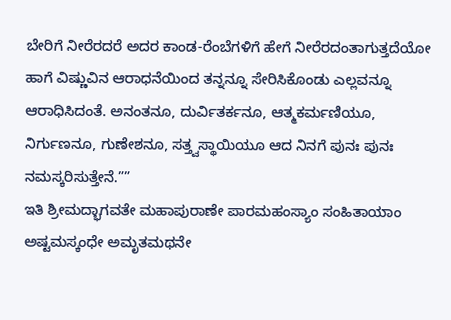ಬೇರಿಗೆ ನೀರೆರದರೆ ಅದರ ಕಾಂಡ-ರೆಂಬೆಗಳಿಗೆ ಹೇಗೆ ನೀರೆರದಂತಾಗುತ್ತದೆಯೋ ಹಾಗೆ ವಿಷ್ಣುವಿನ ಆರಾಧನೆಯಿಂದ ತನ್ನನ್ನೂ ಸೇರಿಸಿಕೊಂಡು ಎಲ್ಲವನ್ನೂ ಆರಾಧಿಸಿದಂತೆ. ಅನಂತನೂ, ದುರ್ವಿತರ್ಕನೂ, ಆತ್ಮಕರ್ಮಣಿಯೂ, ನಿರ್ಗುಣನೂ, ಗುಣೇಶನೂ, ಸತ್ತ್ವಸ್ಥಾಯಿಯೂ ಆದ ನಿನಗೆ ಪುನಃ ಪುನಃ ನಮಸ್ಕರಿಸುತ್ತೇನೆ.””
ಇತಿ ಶ್ರೀಮದ್ಭಾಗವತೇ ಮಹಾಪುರಾಣೇ ಪಾರಮಹಂಸ್ಯಾಂ ಸಂಹಿತಾಯಾಂ ಅಷ್ಟಮಸ್ಕಂಧೇ ಅಮೃತಮಥನೇ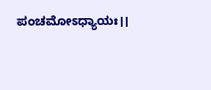ಪಂಚಮೋಽಧ್ಯಾಯಃ।।